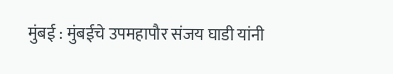मुंबई : मुंबईचे उपमहापौर संजय घाडी यांनी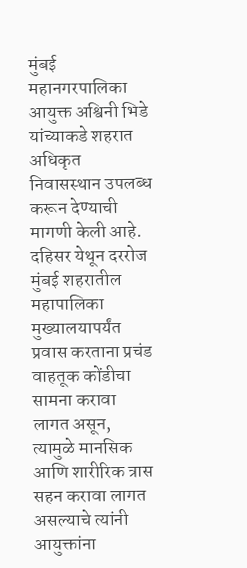मुंबई महानगरपालिका आयुक्त अश्विनी भिडे यांच्याकडे शहरात अधिकृत निवासस्थान उपलब्ध करून देण्याची मागणी केली आहे. दहिसर येथून दररोज मुंबई शहरातील महापालिका मुख्यालयापर्यंत प्रवास करताना प्रचंड वाहतूक कोंडीचा सामना करावा लागत असून, त्यामुळे मानसिक आणि शारीरिक त्रास सहन करावा लागत असल्याचे त्यांनी आयुक्तांना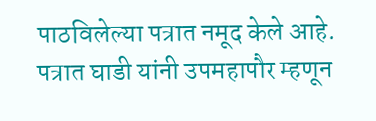पाठविलेल्या पत्रात नमूद केले आहे.
पत्रात घाडी यांनी उपमहापौर म्हणून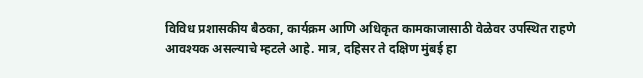विविध प्रशासकीय बैठका, कार्यक्रम आणि अधिकृत कामकाजासाठी वेळेवर उपस्थित राहणे आवश्यक असल्याचे म्हटले आहे. मात्र, दहिसर ते दक्षिण मुंबई हा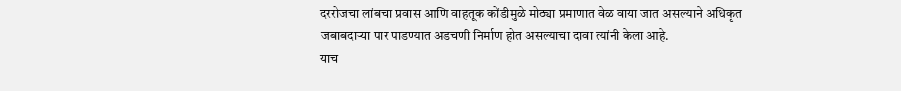दररोजचा लांबचा प्रवास आणि वाहतूक कोंडीमुळे मोठ्या प्रमाणात वेळ वाया जात असल्याने अधिकृत जबाबदाऱ्या पार पाडण्यात अडचणी निर्माण होत असल्याचा दावा त्यांनी केला आहे.
याच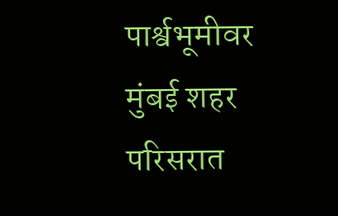पार्श्वभूमीवर मुंबई शहर परिसरात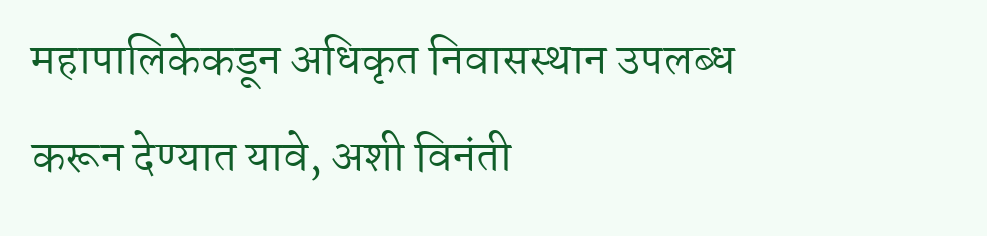महापालिकेकडून अधिकृत निवासस्थान उपलब्ध करून देण्यात यावे, अशी विनंती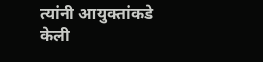त्यांनी आयुक्तांकडे केली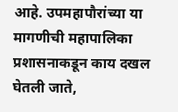आहे. उपमहापौरांच्या या मागणीची महापालिका प्रशासनाकडून काय दखल घेतली जाते,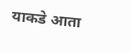याकडे आता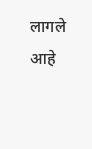लागले आहे